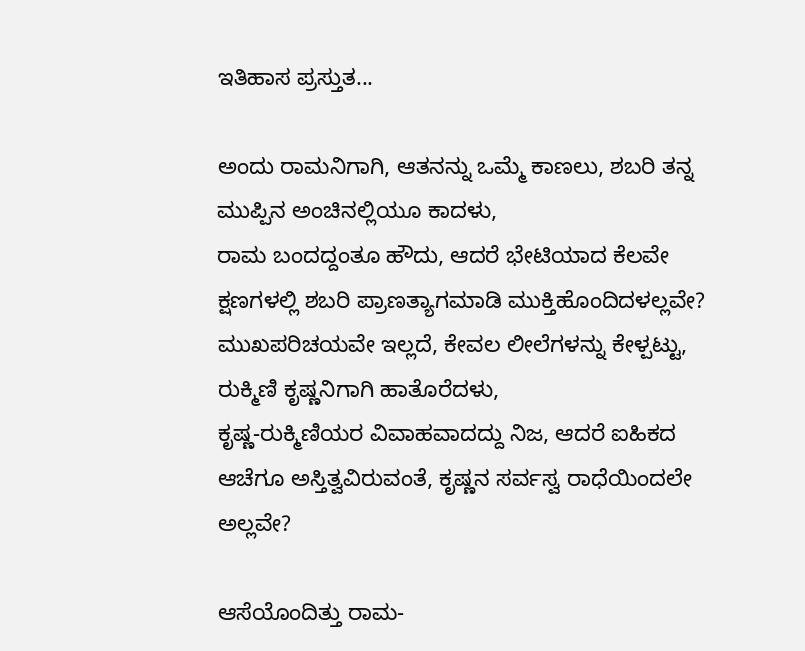ಇತಿಹಾಸ ಪ್ರಸ್ತುತ...

ಅಂದು ರಾಮನಿಗಾಗಿ, ಆತನನ್ನು ಒಮ್ಮೆ ಕಾಣಲು, ಶಬರಿ ತನ್ನ ಮುಪ್ಪಿನ ಅಂಚಿನಲ್ಲಿಯೂ ಕಾದಳು,
ರಾಮ ಬಂದದ್ದಂತೂ ಹೌದು, ಆದರೆ ಭೇಟಿಯಾದ ಕೆಲವೇ ಕ್ಷಣಗಳಲ್ಲಿ ಶಬರಿ ಪ್ರಾಣತ್ಯಾಗಮಾಡಿ ಮುಕ್ತಿಹೊಂದಿದಳಲ್ಲವೇ?
ಮುಖಪರಿಚಯವೇ ಇಲ್ಲದೆ, ಕೇವಲ ಲೀಲೆಗಳನ್ನು ಕೇಳ್ಪಟ್ಟು, ರುಕ್ಮಿಣಿ ಕೃಷ್ಣನಿಗಾಗಿ ಹಾತೊರೆದಳು,
ಕೃಷ್ಣ-ರುಕ್ಮಿಣಿಯರ ವಿವಾಹವಾದದ್ದು ನಿಜ, ಆದರೆ ಐಹಿಕದ ಆಚೆಗೂ ಅಸ್ತಿತ್ವವಿರುವಂತೆ, ಕೃಷ್ಣನ ಸರ್ವಸ್ವ ರಾಧೆಯಿಂದಲೇ ಅಲ್ಲವೇ?

ಆಸೆಯೊಂದಿತ್ತು ರಾಮ-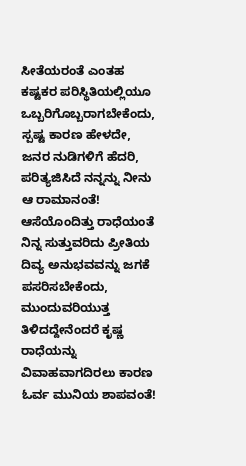ಸೀತೆಯರಂತೆ ಎಂತಹ ಕಷ್ಟಕರ ಪರಿಸ್ಥಿತಿಯಲ್ಲಿಯೂ ಒಬ್ಬರಿಗೊಬ್ಬರಾಗಬೇಕೆಂದು,
ಸ್ಪಷ್ಟ ಕಾರಣ ಹೇಳದೇ, ಜನರ ನುಡಿಗಳಿಗೆ ಹೆದರಿ, ಪರಿತ್ಯಜಿಸಿದೆ ನನ್ನನ್ನು ನೀನು ಆ ರಾಮಾನಂತೆ!
ಆಸೆಯೊಂದಿತ್ತು ರಾಧೆಯಂತೆ ನಿನ್ನ ಸುತ್ತುವರಿದು ಪ್ರೀತಿಯ ದಿವ್ಯ ಅನುಭವವನ್ನು ಜಗಕೆ ಪಸರಿಸಬೇಕೆಂದು,
ಮುಂದುವರಿಯುತ್ತ ತಿಳಿದದ್ದೇನೆಂದರೆ ಕೃಷ್ಣ ರಾಧೆಯನ್ನು ವಿವಾಹವಾಗದಿರಲು ಕಾರಣ ಓರ್ವ ಮುನಿಯ ಶಾಪವಂತೆ!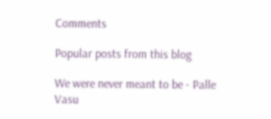Comments

Popular posts from this blog

We were never meant to be - Palle Vasu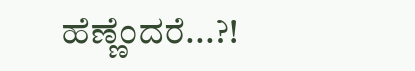ಹೆಣ್ಣೆಂದರೆ...?!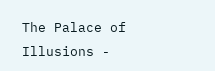The Palace of Illusions -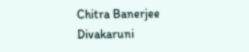Chitra Banerjee Divakaruni